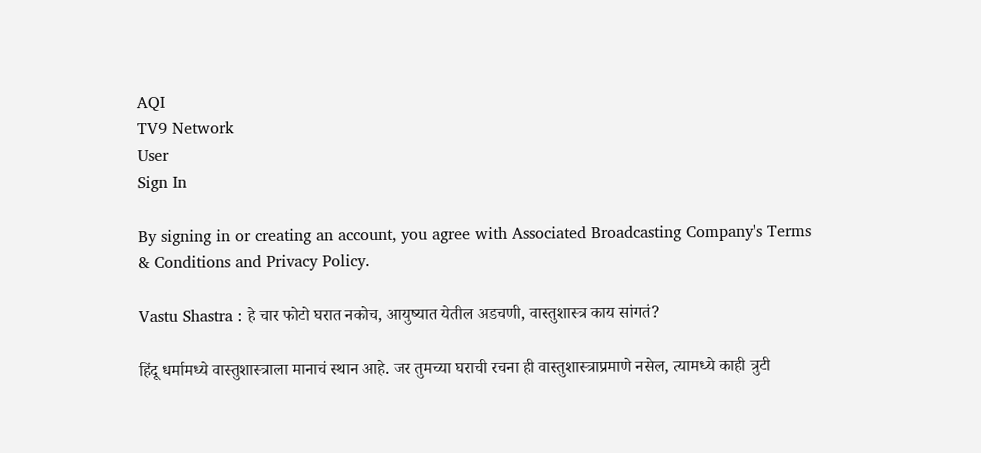AQI
TV9 Network
User
Sign In

By signing in or creating an account, you agree with Associated Broadcasting Company's Terms & Conditions and Privacy Policy.

Vastu Shastra : हे चार फोटो घरात नकोच, आयुष्यात येतील अडचणी, वास्तुशास्त्र काय सांगतं?

हिंदू धर्मामध्ये वास्तुशास्त्राला मानाचं स्थान आहे. जर तुमच्या घराची रचना ही वास्तुशास्त्राप्रमाणे नसेल, त्यामध्ये काही त्रुटी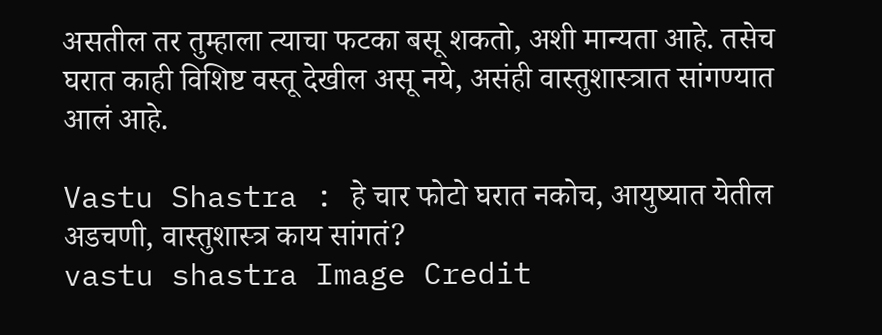असतील तर तुम्हाला त्याचा फटका बसू शकतो, अशी मान्यता आहे. तसेच घरात काही विशिष्ट वस्तू देखील असू नये, असंही वास्तुशास्त्रात सांगण्यात आलं आहे.

Vastu Shastra : हे चार फोटो घरात नकोच, आयुष्यात येतील अडचणी, वास्तुशास्त्र काय सांगतं?
vastu shastra Image Credit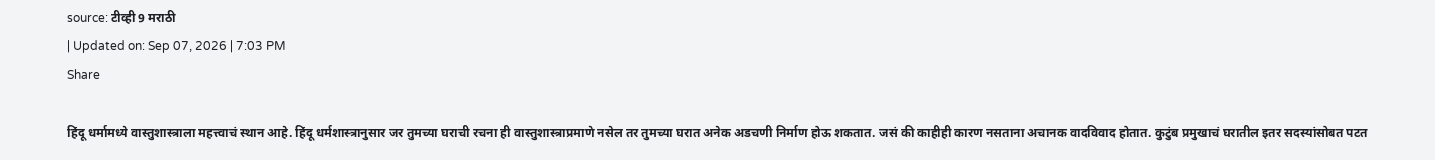source: टीव्ही 9 मराठी
| Updated on: Sep 07, 2026 | 7:03 PM
Share

हिंदू धर्मामध्ये वास्तुशास्त्राला महत्त्वाचं स्थान आहे. हिंदू धर्मशास्त्रानुसार जर तुमच्या घराची रचना ही वास्तुशास्त्राप्रमाणे नसेल तर तुमच्या घरात अनेक अडचणी निर्माण होऊ शकतात. जसं की काहीही कारण नसताना अचानक वादविवाद होतात. कुटुंब प्रमुखाचं घरातील इतर सदस्यांसोबत पटत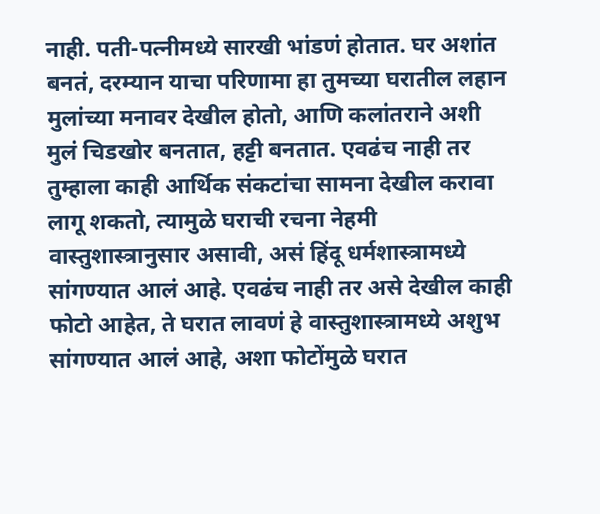नाही. पती-पत्नीमध्ये सारखी भांडणं होतात. घर अशांत बनतं, दरम्यान याचा परिणामा हा तुमच्या घरातील लहान मुलांच्या मनावर देखील होतो, आणि कलांतराने अशी मुलं चिडखोर बनतात, हट्टी बनतात. एवढंच नाही तर तुम्हाला काही आर्थिक संकटांचा सामना देखील करावा लागू शकतो, त्यामुळे घराची रचना नेहमी वास्तुशास्त्रानुसार असावी, असं हिंदू धर्मशास्त्रामध्ये सांगण्यात आलं आहे. एवढंच नाही तर असे देखील काही फोटो आहेत, ते घरात लावणं हे वास्तुशास्त्रामध्ये अशुभ सांगण्यात आलं आहे, अशा फोटोंमुळे घरात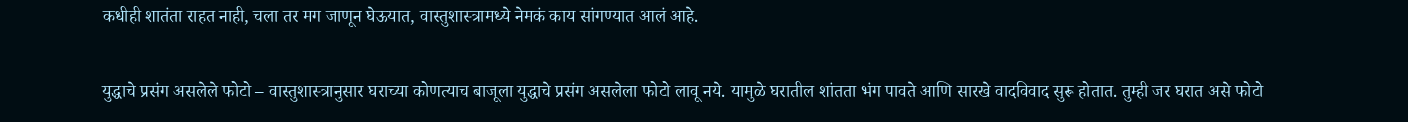कधीही शातंता राहत नाही, चला तर मग जाणून घेऊयात, वास्तुशास्त्रामध्ये नेमकं काय सांगण्यात आलं आहे.

युद्धाचे प्रसंग असलेले फोटो – वास्तुशास्त्रानुसार घराच्या कोणत्याच बाजूला युद्धाचे प्रसंग असलेला फोटो लावू नये. यामुळे घरातील शांतता भंग पावते आणि सारखे वादविवाद सुरू होतात. तुम्ही जर घरात असे फोटो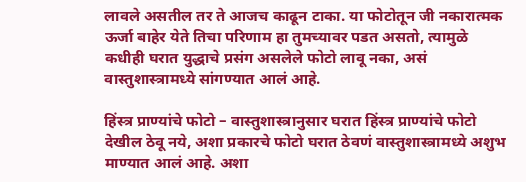लावले असतील तर ते आजच काढून टाका. या फोटोतून जी नकारात्मक ऊर्जा बाहेर येते तिचा परिणाम हा तुमच्यावर पडत असतो, त्यामुळे कधीही घरात युद्धाचे प्रसंग असलेले फोटो लावू नका, असं वास्तुशास्त्रामध्ये सांगण्यात आलं आहे.

हिंस्त्र प्राण्यांचे फोटो – वास्तुशास्त्रानुसार घरात हिंस्त्र प्राण्यांचे फोटो देखील ठेवू नये, अशा प्रकारचे फोटो घरात ठेवणं वास्तुशास्त्रामध्ये अशुभ माण्यात आलं आहे. अशा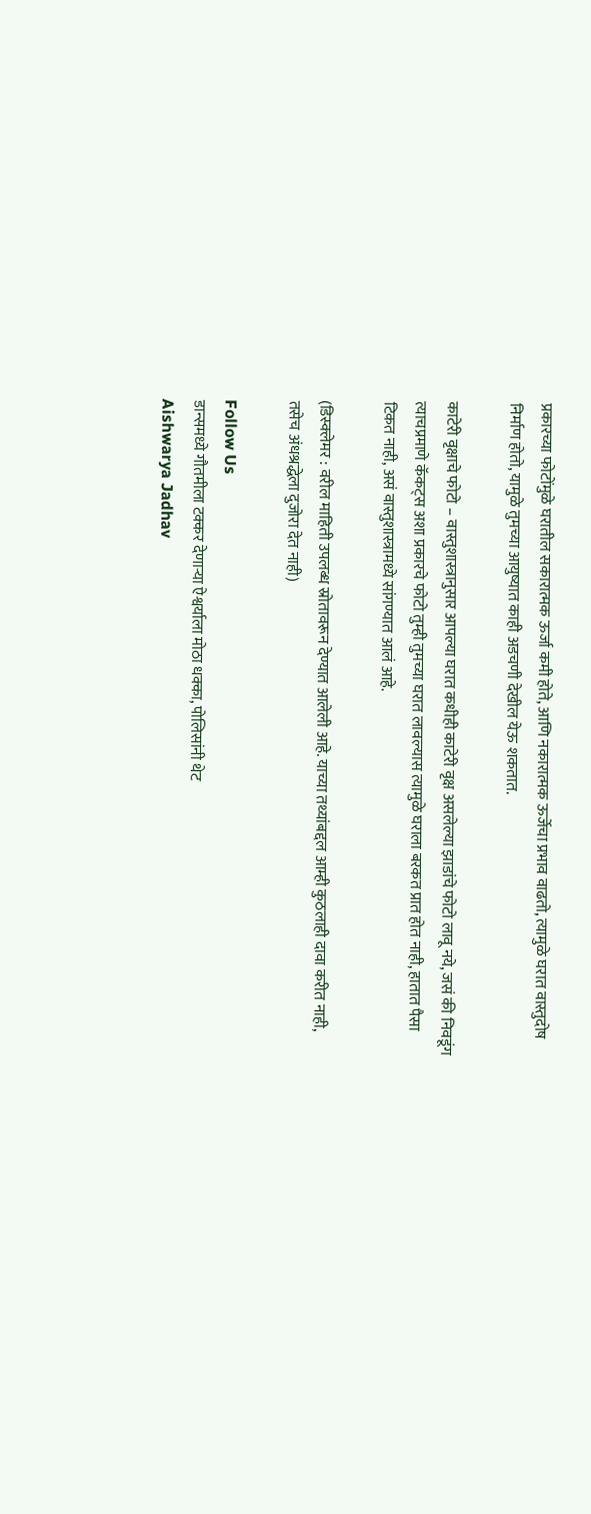प्रकारच्या फोटोंमुळे घरातील सकारात्मक ऊर्जा कमी होते, आणि नकारात्मक ऊर्जेचा प्रभाव वाढतो, त्यामुळे घरात वास्तुदोष निर्माण होतो, यामुळे तुमच्या आयुष्यात काही अडचणी देखील येऊ शकतात.

काटेरी वृक्षाचे फोटो – वास्तुशास्त्रानुसार आपल्या घरात कधीही काटेरी वृक्ष असलेल्या झाडांचे फोटो लावू नये, जसं की निवडूंग त्याचप्रमाणे कॅकट्स अशा प्रकारचे फोटो तुम्ही तुमच्या घरात लावल्यास त्यामुळे घराला बरकत प्रात होत नाही, हातात पैसा टिकत नाही, असं वास्तुशास्त्रामध्ये सांगण्यात आलं आहे.

(डिस्क्लेमर : वरील माहिती उपलब्ध स्रोतावरून देण्यात आलेली आहे. याच्या तथ्यांबद्दल आम्ही कुठलाही दावा करीत नाही, तसेच अंधश्रद्धेला दुजोरा देत नाही)

Follow Us
डान्समध्ये गौतमीला टक्कर देणाऱ्या ऐश्वर्याला मोठा धक्का, पोलिसांनी थेट
Aishwarya Jadhav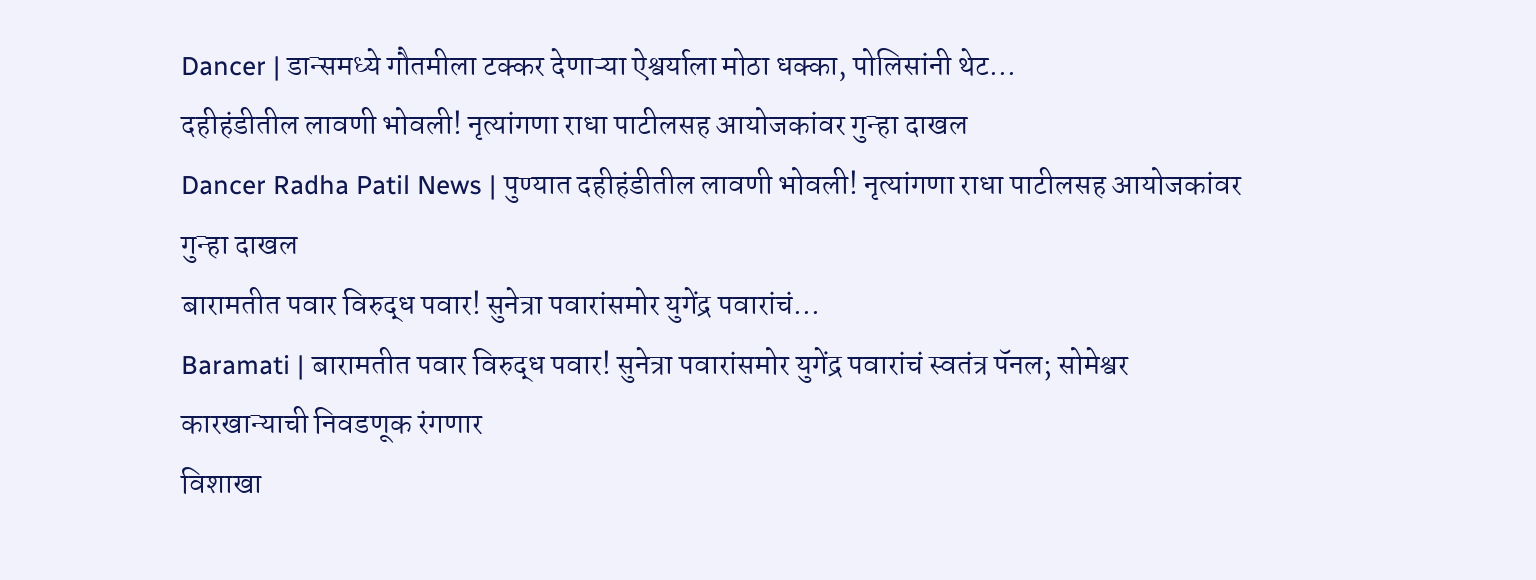Dancer | डान्समध्ये गौतमीला टक्कर देणाऱ्या ऐश्वर्याला मोठा धक्का, पोलिसांनी थेट...
दहीहंडीतील लावणी भोवली! नृत्यांगणा राधा पाटीलसह आयोजकांवर गुन्हा दाखल
Dancer Radha Patil News | पुण्यात दहीहंडीतील लावणी भोवली! नृत्यांगणा राधा पाटीलसह आयोजकांवर गुन्हा दाखल
बारामतीत पवार विरुद्ध पवार! सुनेत्रा पवारांसमोर युगेंद्र पवारांचं...
Baramati | बारामतीत पवार विरुद्ध पवार! सुनेत्रा पवारांसमोर युगेंद्र पवारांचं स्वतंत्र पॅनल; सोमेश्वर कारखान्याची निवडणूक रंगणार
विशाखा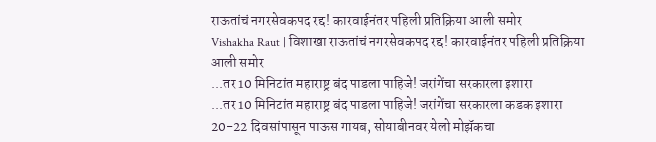राऊतांचं नगरसेवकपद रद्द! कारवाईनंतर पहिली प्रतिक्रिया आली समोर
Vishakha Raut | विशाखा राऊतांचं नगरसेवकपद रद्द! कारवाईनंतर पहिली प्रतिक्रिया आली समोर
...तर 10 मिनिटांत महाराष्ट्र बंद पाडला पाहिजे! जरांगेंचा सरकारला इशारा
...तर 10 मिनिटांत महाराष्ट्र बंद पाडला पाहिजे! जरांगेंचा सरकारला कडक इशारा
20-22 दिवसांपासून पाऊस गायब, सोयाबीनवर येलो मोझॅकचा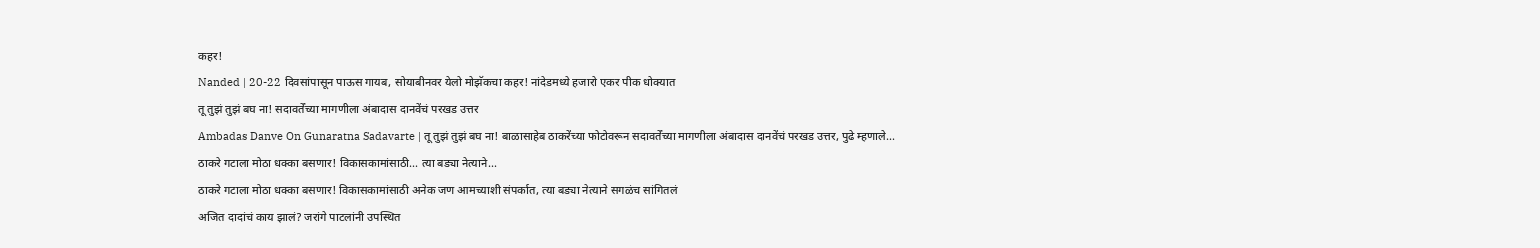कहर!
Nanded | 20-22 दिवसांपासून पाऊस गायब, सोयाबीनवर येलो मोझॅकचा कहर! नांदेडमध्ये हजारो एकर पीक धोक्यात
तू तुझं तुझं बघ ना! सदावर्तेंच्या मागणीला अंबादास दानवेंचं परखड उत्तर
Ambadas Danve On Gunaratna Sadavarte | तू तुझं तुझं बघ ना! बाळासाहेब ठाकरेंच्या फोटोवरून सदावर्तेंच्या मागणीला अंबादास दानवेंचं परखड उत्तर, पुढे म्हणाले...
ठाकरे गटाला मोठा धक्का बसणार! विकासकामांसाठी... त्या बड्या नेत्याने...
ठाकरे गटाला मोठा धक्का बसणार! विकासकामांसाठी अनेक जण आमच्याशी संपर्कात, त्या बड्या नेत्याने सगळंच सांगितलं
अजित दादांचं काय झालं? जरांगे पाटलांनी उपस्थित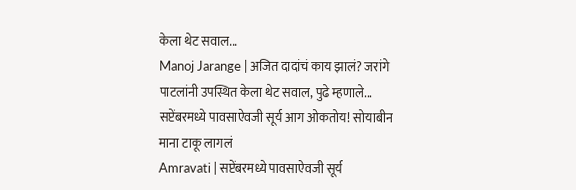केला थेट सवाल...
Manoj Jarange | अजित दादांचं काय झालं? जरांगे पाटलांनी उपस्थित केला थेट सवाल, पुढे म्हणाले...
सप्टेंबरमध्ये पावसाऐवजी सूर्य आग ओकतोय! सोयाबीन माना टाकू लागलं
Amravati | सप्टेंबरमध्ये पावसाऐवजी सूर्य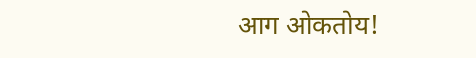आग ओकतोय!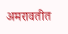अमरावतीत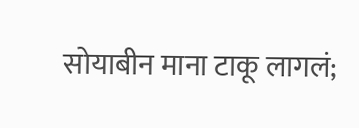सोयाबीन माना टाकू लागलं;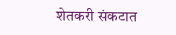शेतकरी संकटात